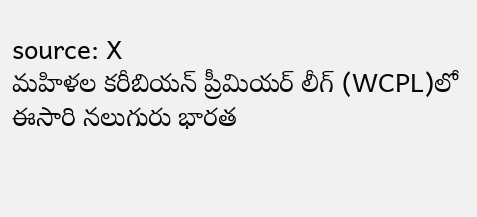source: X
మహిళల కరీబియన్ ప్రీమియర్ లీగ్ (WCPL)లో ఈసారి నలుగురు భారత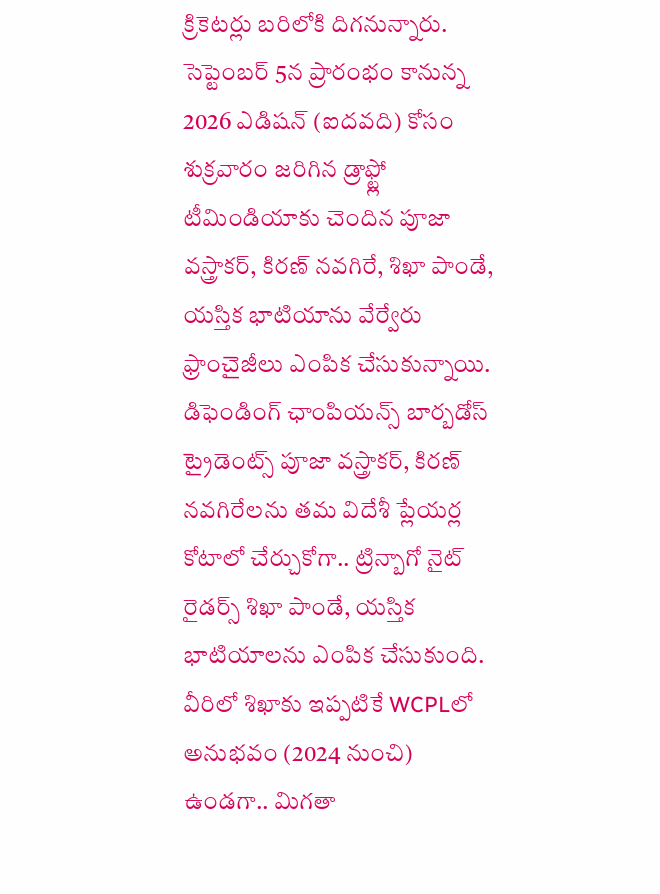క్రికెటర్లు బరిలోకి దిగనున్నారు. సెప్టెంబర్ 5న ప్రారంభం కానున్న 2026 ఎడిషన్ (ఐదవది) కోసం శుక్రవారం జరిగిన డ్రాఫ్ట్లో టీమిండియాకు చెందిన పూజా వస్త్రాకర్, కిరణ్ నవగిరే, శిఖా పాండే, యస్తిక భాటియాను వేర్వేరు ఫ్రాంచైజీలు ఎంపిక చేసుకున్నాయి.
డిఫెండింగ్ ఛాంపియన్స్ బార్బడోస్ ట్రైడెంట్స్ పూజా వస్త్రాకర్, కిరణ్ నవగిరేలను తమ విదేశీ ప్లేయర్ల కోటాలో చేర్చుకోగా.. ట్రిన్బాగో నైట్ రైడర్స్ శిఖా పాండే, యస్తిక భాటియాలను ఎంపిక చేసుకుంది. వీరిలో శిఖాకు ఇప్పటికే WCPLలో అనుభవం (2024 నుంచి) ఉండగా.. మిగతా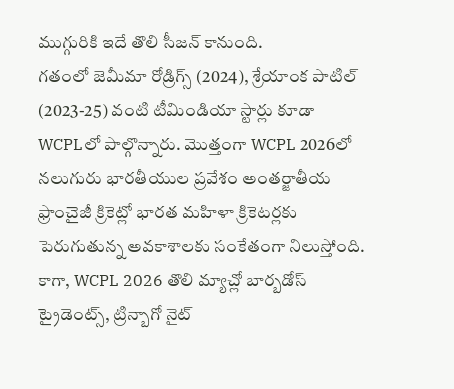ముగ్గురికి ఇదే తొలి సీజన్ కానుంది.
గతంలో జెమీమా రోడ్రిగ్స్ (2024), శ్రేయాంక పాటిల్ (2023-25) వంటి టీమిండియా స్టార్లు కూడా WCPLలో పాల్గొన్నారు. మొత్తంగా WCPL 2026లో నలుగురు భారతీయుల ప్రవేశం అంతర్జాతీయ ఫ్రాంచైజీ క్రికెట్లో భారత మహిళా క్రికెటర్లకు పెరుగుతున్న అవకాశాలకు సంకేతంగా నిలుస్తోంది.
కాగా, WCPL 2026 తొలి మ్యాచ్లో బార్బడోస్ ట్రైడెంట్స్, ట్రిన్బాగో నైట్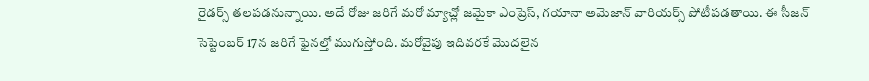రైడర్స్ తలపడనున్నాయి. అదే రోజు జరిగే మరో మ్యాచ్లో జమైకా ఎంప్రెస్, గయానా అమెజాన్ వారియర్స్ పోటీపడతాయి. ఈ సీజన్ సెప్టెంబర్ 17న జరిగే ఫైనల్తో ముగుస్తోంది. మరోవైపు ఇదివరకే మొదలైన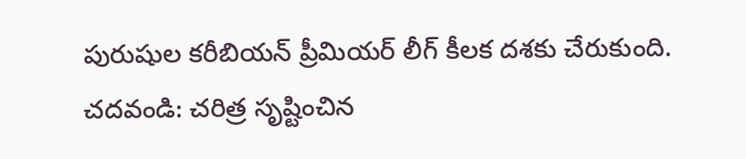పురుషుల కరీబియన్ ప్రీమియర్ లీగ్ కీలక దశకు చేరుకుంది.
చదవండి: చరిత్ర సృష్టించిన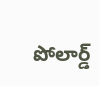పోలార్డ్